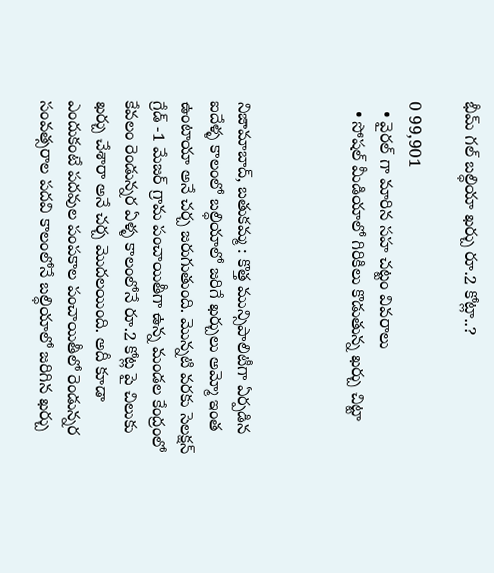భీమ్ గల్ బల్ధియా ఖర్చు రూ.2 కోట్లా..?

0 99,901
  • వైరల్ గా మారిన సహ చట్టం వివరాలు
  • సోషల్ మీడియాలో గిరికిలు కొడుతున్న ఖర్చు చిట్టా



నిజామాబాద్, బతుకమ్మ : కొత్త మున్సిపాలిటీగా ఏర్పడిన ఐదేళ్ళ కాలంలో బల్ధియాలో జరిగే ఖర్చులు అమ్మో ఇంత ఉంటాయా అనే చర్చ జరుగుతుంది. మొన్నటి వరకు సెలక్షన్ గ్రేడ్ -1 మేజర్ గ్రామ పంచాయితీగా ఉన్న మండల కేంద్రంలో కేవలం రెండున్నర ఏళ్ళ కాలంలోనే రూ.2 కోట్ల పై చిలుకు ఖర్చు చేశారా అనే చర్చ మొదలయింది. అదీ కూడా ఎందుకంటే పదవుల పంపకాల పంచాయితీలో రెండున్నర సంవత్సరాల పదవి కాలంలోనే బల్ధియాలో జరిగిన ఖర్చు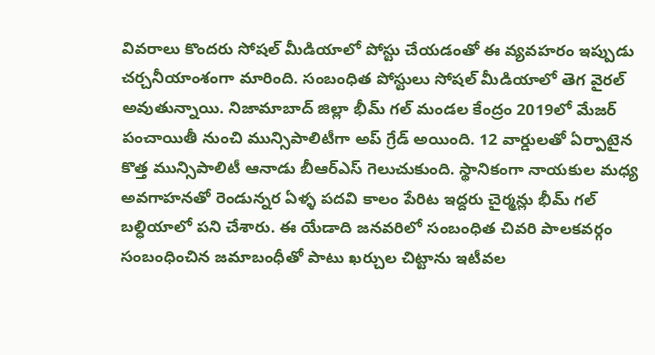వివరాలు కొందరు సోషల్ మీడియాలో పోస్టు చేయడంతో ఈ వ్యవహరం ఇప్పుడు చర్చనీయాంశంగా మారింది. సంబంధిత పోస్టులు సోషల్ మీడియాలో తెగ వైరల్ అవుతున్నాయి. నిజామాబాద్ జిల్లా భీమ్ గల్ మండల కేంద్రం 2019లో మేజర్ పంచాయితీ నుంచి మున్సిపాలిటీగా అప్ గ్రేడ్ అయింది. 12 వార్డులతో ఏర్పాటైన కొత్త మున్సిపాలిటీ ఆనాడు బీఆర్ఎస్ గెలుచుకుంది. స్థానికంగా నాయకుల మధ్య అవగాహనతో రెండున్నర ఏళ్ళ పదవి కాలం పేరిట ఇద్దరు చైర్మన్లు భీమ్ గల్ బల్ధియాలో పని చేశారు. ఈ యేడాది జనవరిలో సంబంధిత చివరి పాలకవర్గం సంబంధించిన జమాబంధీతో పాటు ఖర్చుల చిట్టాను ఇటీవల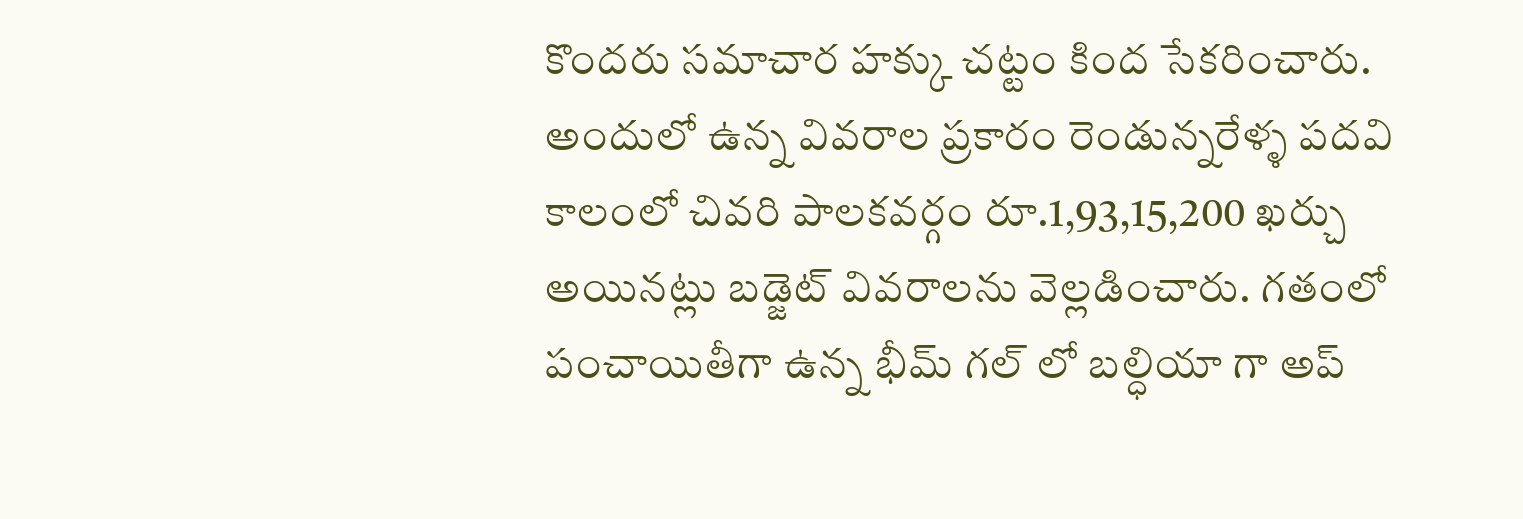కొందరు సమాచార హక్కు చట్టం కింద సేకరించారు. అందులో ఉన్న వివరాల ప్రకారం రెండున్నరేళ్ళ పదవి కాలంలో చివరి పాలకవర్గం రూ.1,93,15,200 ఖర్చు అయినట్లు బడ్జెట్ వివరాలను వెల్లడించారు. గతంలో పంచాయితీగా ఉన్న భీమ్ గల్ లో బల్ధియా గా అప్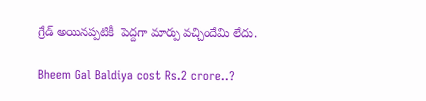గ్రేడ్ అయినప్పటికీ  పెద్దగా మార్పు వచ్చిందేమి లేదు.

Bheem Gal Baldiya cost Rs.2 crore..?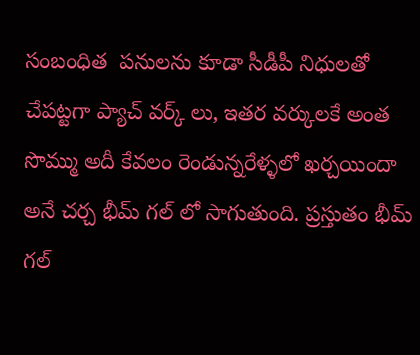సంబంధిత  పనులను కూడా సీడీపీ నిధులతో చేపట్టగా ప్యాచ్ వర్క్ లు, ఇతర వర్కులకే అంత సొమ్ము అదీ కేవలం రెండున్నరేళ్ళలో ఖర్చయిందా అనే చర్చ భీమ్ గల్ లో సాగుతుంది. ప్రస్తుతం భీమ్ గల్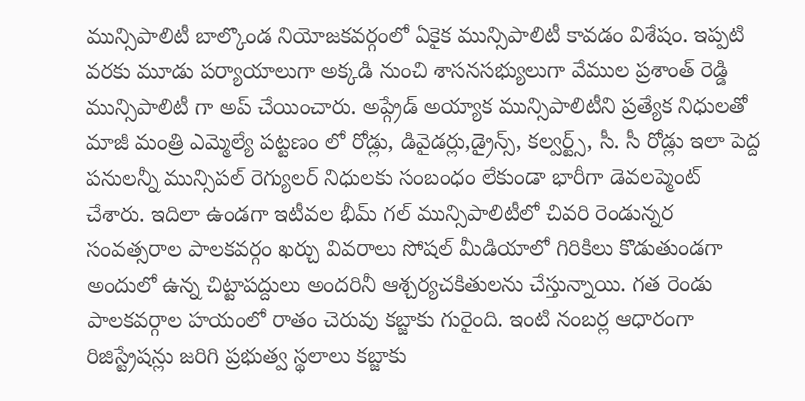మున్సిపాలిటీ బాల్కొండ నియోజకవర్గంలో ఏకైక మున్సిపాలిటీ కావడం విశేషం. ఇప్పటి వరకు మూడు పర్యాయాలుగా అక్కడి నుంచి శాసనసభ్యులుగా వేముల ప్రశాంత్ రెడ్డి మున్సిపాలిటీ గా అప్ చేయించారు. అప్గ్రేడ్ అయ్యాక మున్సిపాలిటీని ప్రత్యేక నిధులతో మాజీ మంత్రి ఎమ్మెల్యే పట్టణం లో రోడ్లు, డివైడర్లు,డ్రైన్స్, కల్వర్ట్స్, సీ. సీ రోడ్లు ఇలా పెద్ద పనులన్నీ మున్సిపల్ రెగ్యులర్ నిధులకు సంబంధం లేకుండా భారీగా డెవలప్మెంట్ చేశారు. ఇదిలా ఉండగా ఇటీవల భీమ్ గల్ మున్సిపాలిటీలో చివరి రెండున్నర సంవత్సరాల పాలకవర్గం ఖర్చు వివరాలు సోషల్ మీడియాలో గిరికిలు కొడుతుండగా అందులో ఉన్న చిట్టాపద్దులు అందరినీ ఆశ్చర్యచకితులను చేస్తున్నాయి. గత రెండు పాలకవర్గాల హయంలో రాతం చెరువు కబ్జాకు గురైంది. ఇంటి నంబర్ల ఆధారంగా రిజిస్ట్రేషన్లు జరిగి ప్రభుత్వ స్థలాలు కబ్జాకు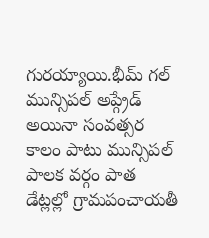గురయ్యాయి.భీమ్ గల్ మున్సిపల్ అప్గ్రేడ్ అయినా సంవత్సర కాలం పాటు మున్సిపల్ పాలక వర్గం పాత డేట్లల్లో గ్రామపంచాయతీ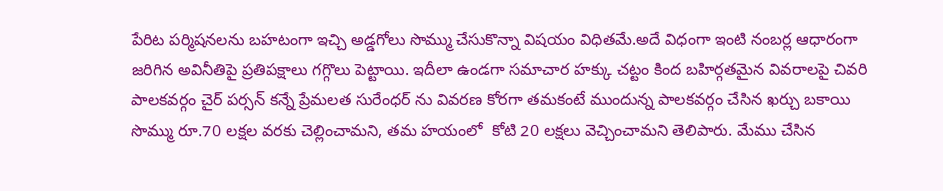పేరిట పర్మిషనలను బహటంగా ఇచ్చి అడ్డగోలు సొమ్ము చేసుకొన్నా విషయం విధితమే.అదే విధంగా ఇంటి నంబర్ల ఆధారంగా జరిగిన అవినీతిపై ప్రతిపక్షాలు గగ్గొలు పెట్టాయి. ఇదీలా ఉండగా సమాచార హక్కు చట్టం కింద బహిర్గతమైన వివరాలపై చివరి పాలకవర్గం చైర్ పర్సన్ కన్నే ప్రేమలత సురేంధర్ ను వివరణ కోరగా తమకంటే ముందున్న పాలకవర్గం చేసిన ఖర్చు బకాయి సొమ్ము రూ.70 లక్షల వరకు చెల్లించామని, తమ హయంలో  కోటి 20 లక్షలు వెచ్చించామని తెలిపారు. మేము చేసిన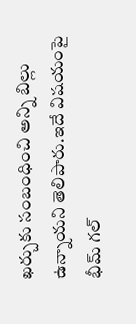ఖర్చుకు సంబంధించి అన్ని బిల్లు ఉన్నాయని తెలిపారు.ఇదే విషయంపై భీమ్ గల్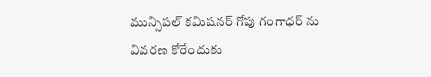మున్సిపల్ కమిషనర్ గోపు గంగాధర్ ను వివరణ కోరేందుకు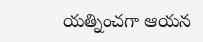యత్నించగా ఆయన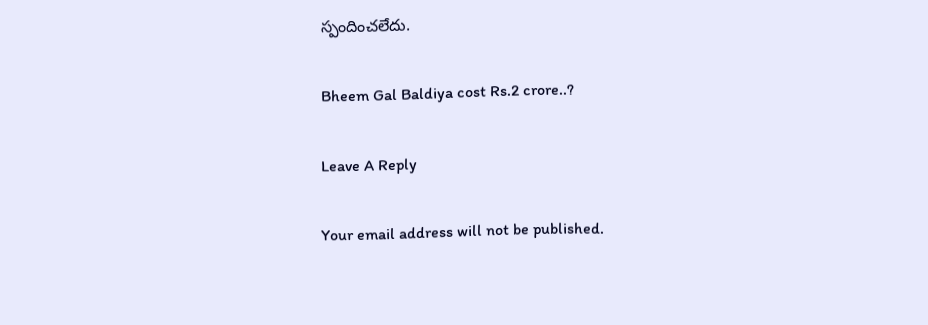స్పందించలేదు.

Bheem Gal Baldiya cost Rs.2 crore..?

Leave A Reply

Your email address will not be published.